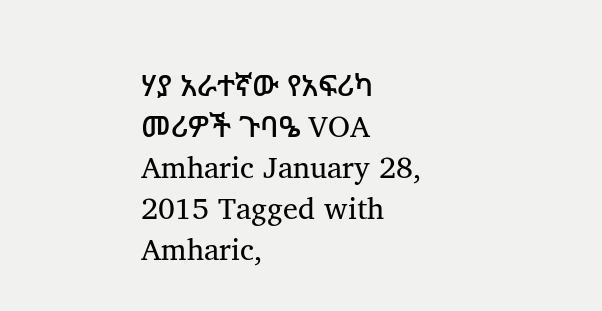ሃያ አራተኛው የአፍሪካ መሪዎች ጉባዔ VOA Amharic January 28, 2015 Tagged with Amharic,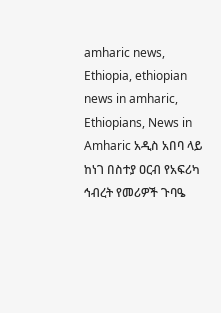amharic news, Ethiopia, ethiopian news in amharic, Ethiopians, News in Amharic አዲስ አበባ ላይ ከነገ በስተያ ዐርብ የአፍሪካ ኅብረት የመሪዎች ጉባዔ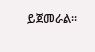ይጀመራል፡፡